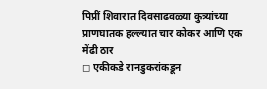पिप्रीं शिवारात दिवसाढवळ्या कुत्र्यांच्या प्राणघातक हल्ल्यात चार कोकर आणि एक मेंढी ठार
◻ एकीकडे रानडुकरांकडून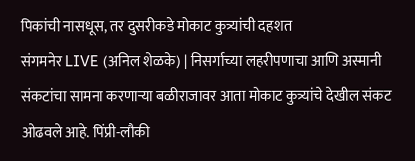पिकांची नासधूस, तर दुसरीकडे मोकाट कुत्र्यांची दहशत
संगमनेर LIVE (अनिल शेळके) | निसर्गाच्या लहरीपणाचा आणि अस्मानी संकटांचा सामना करणाऱ्या बळीराजावर आता मोकाट कुत्र्यांचे देखील संकट ओढवले आहे. पिंप्री-लौकी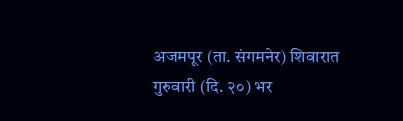अजमपूर (ता. संगमनेर) शिवारात गुरुवारी (दि. २०) भर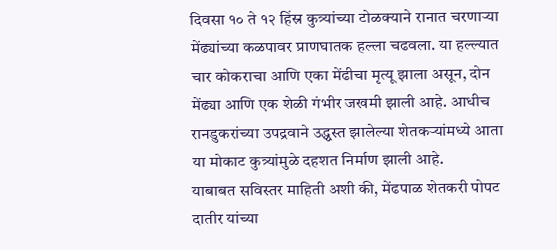दिवसा १० ते १२ हिंस्र कुत्र्यांच्या टोळक्याने रानात चरणाऱ्या मेंढ्यांच्या कळपावर प्राणघातक हल्ला चढवला. या हल्ल्यात चार कोकराचा आणि एका मेंढीचा मृत्यू झाला असून, दोन मेंढ्या आणि एक शेळी गंभीर जखमी झाली आहे. आधीच रानडुकरांच्या उपद्रवाने उद्ध्वस्त झालेल्या शेतकऱ्यांमध्ये आता या मोकाट कुत्र्यांमुळे दहशत निर्माण झाली आहे.
याबाबत सविस्तर माहिती अशी की, मेंढपाळ शेतकरी पोपट दातीर यांच्या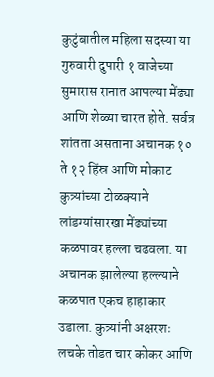कुटुंबातील महिला सदस्या या गुरुवारी दुपारी १ वाजेच्या सुमारास रानात आपल्या मेंढ्या आणि शेळ्या चारत होते. सर्वत्र शांतता असताना अचानक १० ते १२ हिंस्र आणि मोकाट कुत्र्यांच्या टोळक्याने लांडग्यांसारखा मेंढ्यांच्या कळपावर हल्ला चढवला. या अचानक झालेल्या हल्ल्याने कळपात एकच हाहाकार उडाला. कुत्र्यांनी अक्षरशः लचके तोडत चार कोकर आणि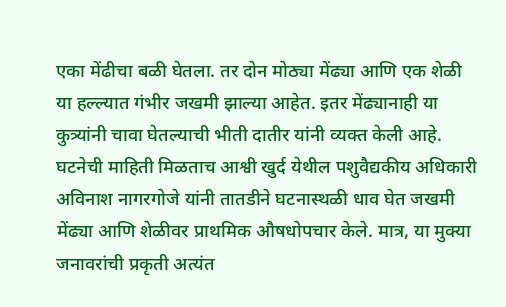एका मेंढीचा बळी घेतला. तर दोन मोठ्या मेंढ्या आणि एक शेळी या हल्ल्यात गंभीर जखमी झाल्या आहेत. इतर मेंढ्यानाही या कुत्र्यांनी चावा घेतल्याची भीती दातीर यांनी व्यक्त केली आहे.
घटनेची माहिती मिळताच आश्वी खुर्द येथील पशुवैद्यकीय अधिकारी अविनाश नागरगोजे यांनी तातडीने घटनास्थळी धाव घेत जखमी मेंढ्या आणि शेळीवर प्राथमिक औषधोपचार केले. मात्र, या मुक्या जनावरांची प्रकृती अत्यंत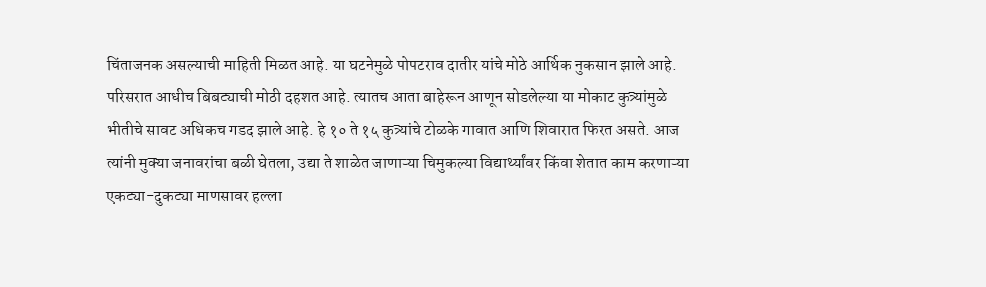चिंताजनक असल्याची माहिती मिळत आहे. या घटनेमुळे पोपटराव दातीर यांचे मोठे आर्थिक नुकसान झाले आहे.
परिसरात आधीच बिबट्याची मोठी दहशत आहे. त्यातच आता बाहेरून आणून सोडलेल्या या मोकाट कुत्र्यांमुळे भीतीचे सावट अधिकच गडद झाले आहे. हे १० ते १५ कुत्र्यांचे टोळके गावात आणि शिवारात फिरत असते. आज त्यांनी मुक्या जनावरांचा बळी घेतला, उद्या ते शाळेत जाणाऱ्या चिमुकल्या विद्यार्थ्यांवर किंवा शेतात काम करणाऱ्या एकट्या-दुकट्या माणसावर हल्ला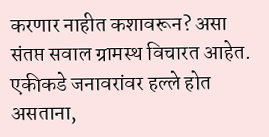करणार नाहीत कशावरून? असा संतप्त सवाल ग्रामस्थ विचारत आहेत.
एकीकडे जनावरांवर हल्ले होत असताना,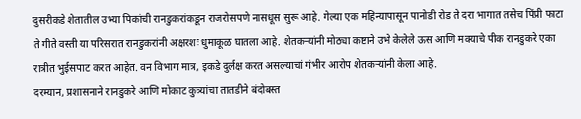दुसरीकडे शेतातील उभ्या पिकांची रानडुकरांकडून राजरोसपणे नासधूस सुरू आहे. गेल्या एक महिन्यापासून पानोडी रोड ते दरा भागात तसेच पिंप्री फाटा ते गीते वस्ती या परिसरात रानडुकरांनी अक्षरशः धुमाकूळ घातला आहे. शेतकऱ्यांनी मोठ्या कष्टाने उभे केलेले ऊस आणि मक्याचे पीक रानडुकरे एका रात्रीत भुईसपाट करत आहेत. वन विभाग मात्र, इकडे दुर्लक्ष करत असल्याचां गंभीर आरोप शेतकऱ्यांनी केला आहे.
दरम्यान, प्रशासनाने रानडुकरे आणि मोकाट कुत्र्यांचा तातडीने बंदोबस्त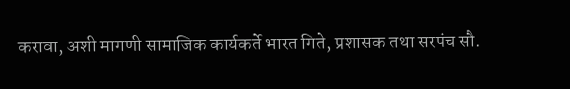करावा, अशी मागणी सामाजिक कार्यकर्ते भारत गिते, प्रशासक तथा सरपंच सौ.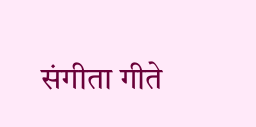संगीता गीते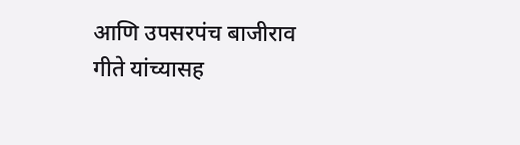आणि उपसरपंच बाजीराव गीते यांच्यासह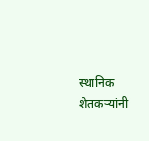स्थानिक शेतकऱ्यांनी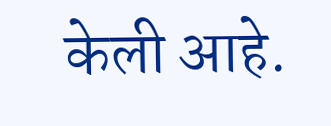केली आहे.